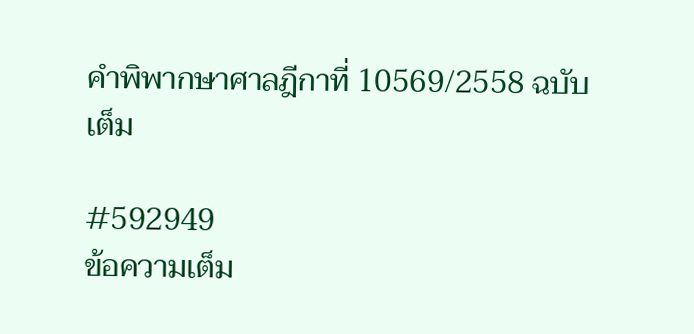คำพิพากษาศาลฎีกาที่ 10569/2558 ฉบับเต็ม

#592949
ข้อความเต็ม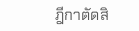ฎีกาตัดสิ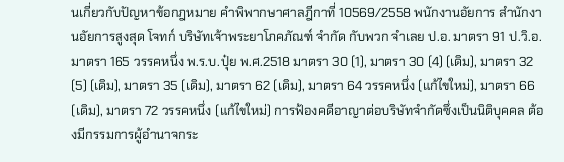นเกี่ยวกับปัญหาข้อกฎหมาย คำพิพากษาศาลฎีกาที่ 10569/2558 พนักงานอัยการ สำนักงานอัยการสูงสุด โจทก์ บริษัทเจ้าพระยาโภคภัณฑ์ จำกัด กับพวก จำเลย ป.อ. มาตรา 91 ป.วิ.อ. มาตรา 165 วรรคหนึ่ง พ.ร.บ.ปุ๋ย พ.ศ.2518 มาตรา 30 (1), มาตรา 30 (4) (เดิม), มาตรา 32 (5) (เดิม), มาตรา 35 (เดิม), มาตรา 62 (เดิม), มาตรา 64 วรรคหนึ่ง (แก้ไขใหม่), มาตรา 66 (เดิม), มาตรา 72 วรรคหนึ่ง (แก้ไขใหม่) การฟ้องคดีอาญาต่อบริษัทจำกัดซึ่งเป็นนิติบุคคล ต้องมีกรรมการผู้อำนาจกระ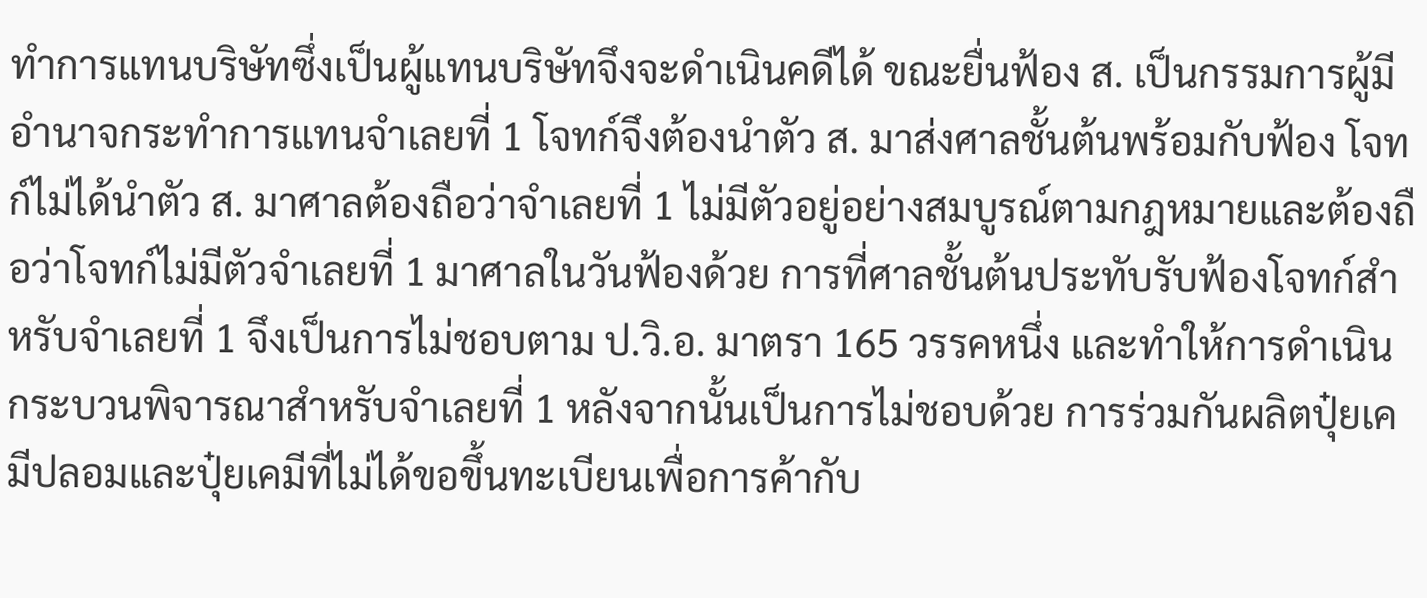ทำการแทนบริษัทซึ่งเป็นผู้แทนบริษัทจึงจะดำเนินคดีได้ ขณะยื่นฟ้อง ส. เป็นกรรมการผู้มีอำนาจกระทำการแทนจำเลยที่ 1 โจทก์จึงต้องนำตัว ส. มาส่งศาลชั้นต้นพร้อมกับฟ้อง โจทก์ไม่ได้นำตัว ส. มาศาลต้องถือว่าจำเลยที่ 1 ไม่มีตัวอยู่อย่างสมบูรณ์ตามกฎหมายและต้องถือว่าโจทก์ไม่มีตัวจำเลยที่ 1 มาศาลในวันฟ้องด้วย การที่ศาลชั้นต้นประทับรับฟ้องโจทก์สำหรับจำเลยที่ 1 จึงเป็นการไม่ชอบตาม ป.วิ.อ. มาตรา 165 วรรคหนึ่ง และทำให้การดำเนินกระบวนพิจารณาสำหรับจำเลยที่ 1 หลังจากนั้นเป็นการไม่ชอบด้วย การร่วมกันผลิตปุ๋ยเคมีปลอมและปุ๋ยเคมีที่ไม่ได้ขอขึ้นทะเบียนเพื่อการค้ากับ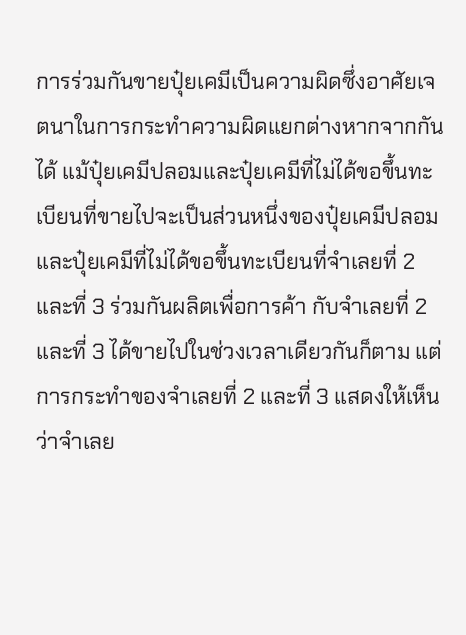การร่วมกันขายปุ๋ยเคมีเป็นความผิดซึ่งอาศัยเจตนาในการกระทำความผิดแยกต่างหากจากกันได้ แม้ปุ๋ยเคมีปลอมและปุ๋ยเคมีที่ไม่ได้ขอขึ้นทะเบียนที่ขายไปจะเป็นส่วนหนึ่งของปุ๋ยเคมีปลอมและปุ๋ยเคมีที่ไม่ได้ขอขึ้นทะเบียนที่จำเลยที่ 2 และที่ 3 ร่วมกันผลิตเพื่อการค้า กับจำเลยที่ 2 และที่ 3 ได้ขายไปในช่วงเวลาเดียวกันก็ตาม แต่การกระทำของจำเลยที่ 2 และที่ 3 แสดงให้เห็นว่าจำเลย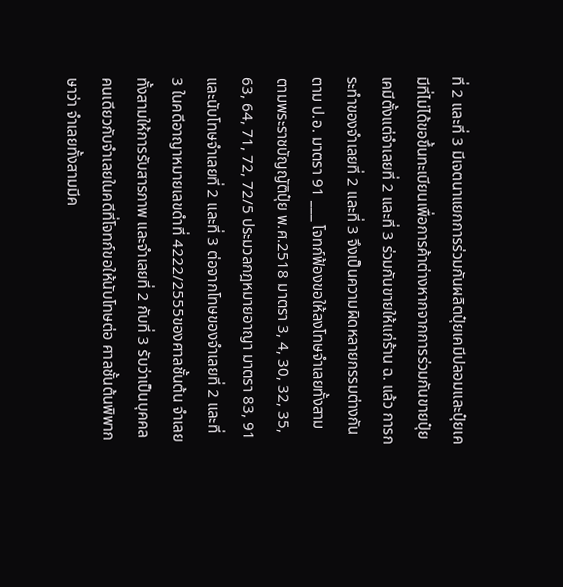ที่ 2 และที่ 3 มีเจตนาแยกการร่วมกันผลิตปุ๋ยเคมีปลอมและปุ๋ยเคมีที่ไม่ได้ขอขึ้นทะเบียนเพื่อการค้าต่างหากจากการร่วมกันขายปุ๋ยเคมีตั้งแต่จำเลยที่ 2 และที่ 3 ร่วมกันขายให้แก่ร้าน ฉ. แล้ว การกระทำของจำเลยที่ 2 และที่ 3 จึงเป็นความผิดหลายกรรมต่างกันตาม ป.อ. มาตรา 91 ___ โจทก์ฟ้องขอให้ลงโทษจำเลยทั้งสามตามพระราชบัญญัติปุ๋ย พ.ศ.2518 มาตรา 3, 4, 30, 32, 35, 63, 64, 71, 72, 72/5 ประมวลกฎหมายอาญา มาตรา 83, 91 และนับโทษจำเลยที่ 2 และที่ 3 ต่อจากโทษของจำเลยที่ 2 และที่ 3 ในคดีอาญาหมายเลขดำที่ 4222/2555ของศาลชั้นต้น จำเลยทั้งสามให้การรับสารภาพ และจำเลยที่ 2 กับที่ 3 รับว่าเป็นบุคคลคนเดียวกับจำเลยในคดีที่โจทก์ขอให้นับโทษต่อ ศาลชั้นต้นพิพากษาว่า จำเลยทั้งสามมีค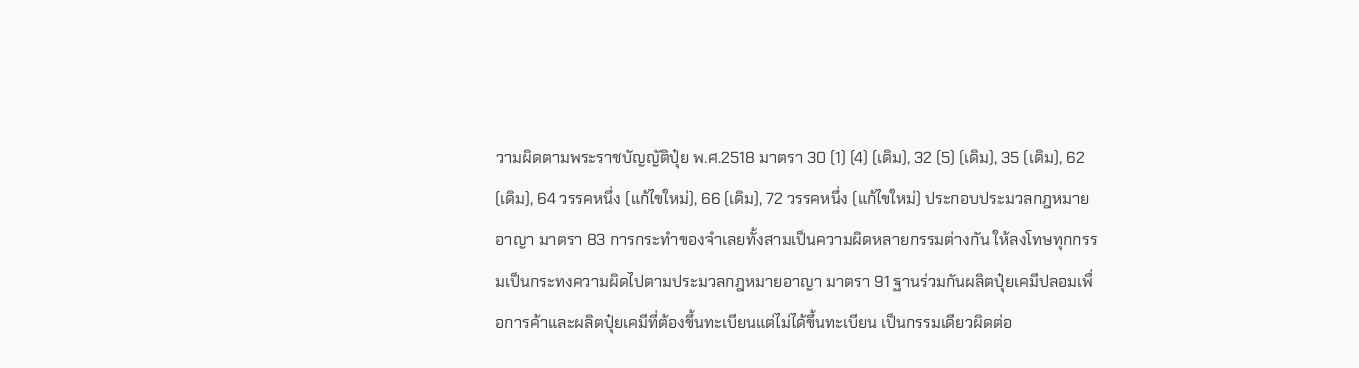วามผิดตามพระราชบัญญัติปุ๋ย พ.ศ.2518 มาตรา 30 (1) (4) (เดิม), 32 (5) (เดิม), 35 (เดิม), 62 (เดิม), 64 วรรคหนึ่ง (แก้ไขใหม่), 66 (เดิม), 72 วรรคหนึ่ง (แก้ไขใหม่) ประกอบประมวลกฎหมายอาญา มาตรา 83 การกระทำของจำเลยทั้งสามเป็นความผิดหลายกรรมต่างกัน ให้ลงโทษทุกกรรมเป็นกระทงความผิดไปตามประมวลกฎหมายอาญา มาตรา 91 ฐานร่วมกันผลิตปุ๋ยเคมีปลอมเพื่อการค้าและผลิตปุ๋ยเคมีที่ต้องขึ้นทะเบียนแต่ไม่ได้ขึ้นทะเบียน เป็นกรรมเดียวผิดต่อ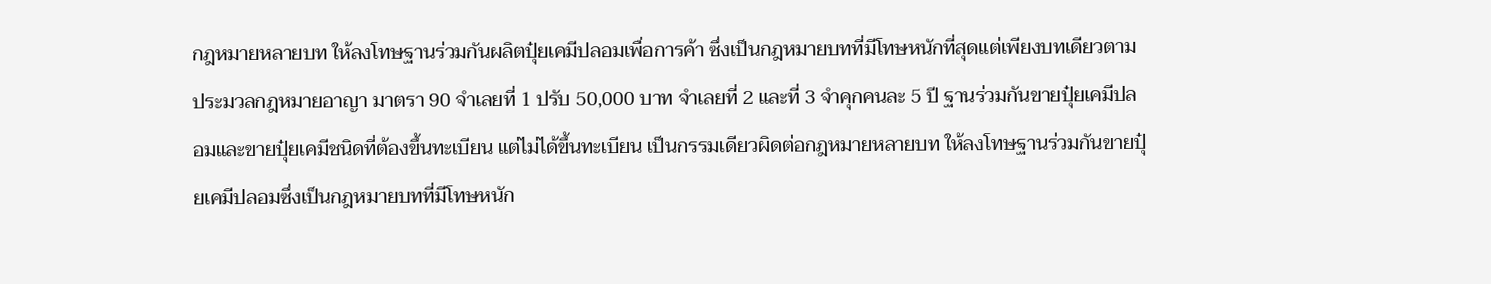กฎหมายหลายบท ให้ลงโทษฐานร่วมกันผลิตปุ๋ยเคมีปลอมเพื่อการค้า ซึ่งเป็นกฎหมายบทที่มีโทษหนักที่สุดแต่เพียงบทเดียวตามประมวลกฎหมายอาญา มาตรา 90 จำเลยที่ 1 ปรับ 50,000 บาท จำเลยที่ 2 และที่ 3 จำคุกคนละ 5 ปี ฐานร่วมกันขายปุ๋ยเคมีปลอมและขายปุ๋ยเคมีชนิดที่ต้องขึ้นทะเบียน แต่ไม่ได้ขึ้นทะเบียน เป็นกรรมเดียวผิดต่อกฎหมายหลายบท ให้ลงโทษฐานร่วมกันขายปุ๋ยเคมีปลอมซึ่งเป็นกฎหมายบทที่มีโทษหนัก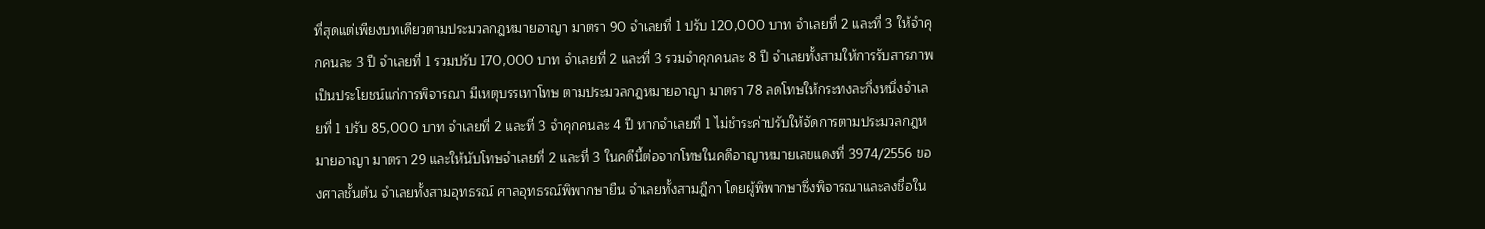ที่สุดแต่เพียงบทเดียวตามประมวลกฎหมายอาญา มาตรา 90 จำเลยที่ 1 ปรับ 120,000 บาท จำเลยที่ 2 และที่ 3 ให้จำคุกคนละ 3 ปี จำเลยที่ 1 รวมปรับ 170,000 บาท จำเลยที่ 2 และที่ 3 รวมจำคุกคนละ 8 ปี จำเลยทั้งสามให้การรับสารภาพเป็นประโยชน์แก่การพิจารณา มีเหตุบรรเทาโทษ ตามประมวลกฎหมายอาญา มาตรา 78 ลดโทษให้กระทงละกึ่งหนึ่งจำเลยที่ 1 ปรับ 85,000 บาท จำเลยที่ 2 และที่ 3 จำคุกคนละ 4 ปี หากจำเลยที่ 1 ไม่ชำระค่าปรับให้จัดการตามประมวลกฎหมายอาญา มาตรา 29 และให้นับโทษจำเลยที่ 2 และที่ 3 ในคดีนี้ต่อจากโทษในคดีอาญาหมายเลขแดงที่ 3974/2556 ของศาลชั้นต้น จำเลยทั้งสามอุทธรณ์ ศาลอุทธรณ์พิพากษายืน จำเลยทั้งสามฎีกา โดยผู้พิพากษาซึ่งพิจารณาและลงชื่อใน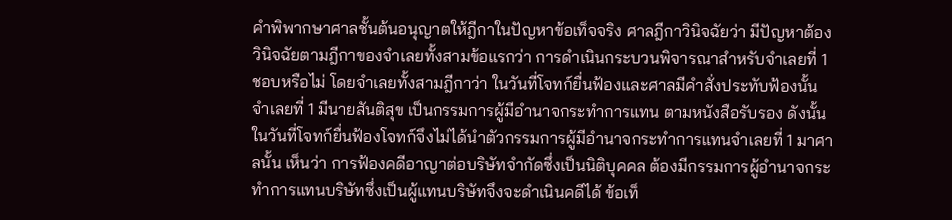คำพิพากษาศาลชั้นต้นอนุญาตให้ฎีกาในปัญหาข้อเท็จจริง ศาลฎีกาวินิจฉัยว่า มีปัญหาต้องวินิจฉัยตามฎีกาของจำเลยทั้งสามข้อแรกว่า การดำเนินกระบวนพิจารณาสำหรับจำเลยที่ 1 ชอบหรือไม่ โดยจำเลยทั้งสามฎีกาว่า ในวันที่โจทก์ยื่นฟ้องและศาลมีคำสั่งประทับฟ้องนั้น จำเลยที่ 1 มีนายสันติสุข เป็นกรรมการผู้มีอำนาจกระทำการแทน ตามหนังสือรับรอง ดังนั้น ในวันที่โจทก์ยื่นฟ้องโจทก์จึงไม่ได้นำตัวกรรมการผู้มีอำนาจกระทำการแทนจำเลยที่ 1 มาศาลนั้น เห็นว่า การฟ้องคดีอาญาต่อบริษัทจำกัดซึ่งเป็นนิติบุคคล ต้องมีกรรมการผู้อำนาจกระทำการแทนบริษัทซึ่งเป็นผู้แทนบริษัทจึงจะดำเนินคดีได้ ข้อเท็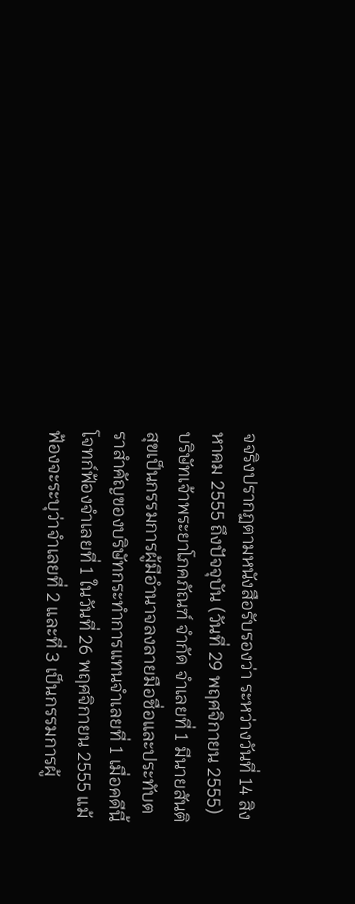จจริงปรากฏตามหนังสือรับรองว่า ระหว่างวันที่ 14 สิงหาคม 2555 ถึงปัจจุบัน (วันที่ 29 พฤศจิกายน 2555) บริษัทเจ้าพระยาโภคภัณฑ์ จำกัด จำเลยที่ 1 มีนายสันติสุขเป็นกรรมการผู้มีอำนาจลงลายมือชื่อและประทับตราสำคัญของบริษัทกระทำการแทนจำเลยที่ 1 เมื่อคดีนี้โจทก์ฟ้องจำเลยที่ 1 ในวันที่ 26 พฤศจิกายน 2555 แม้ฟ้องจะระบุว่าจำเลยที่ 2 และที่ 3 เป็นกรรมการผู้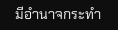มีอำนาจกระทำ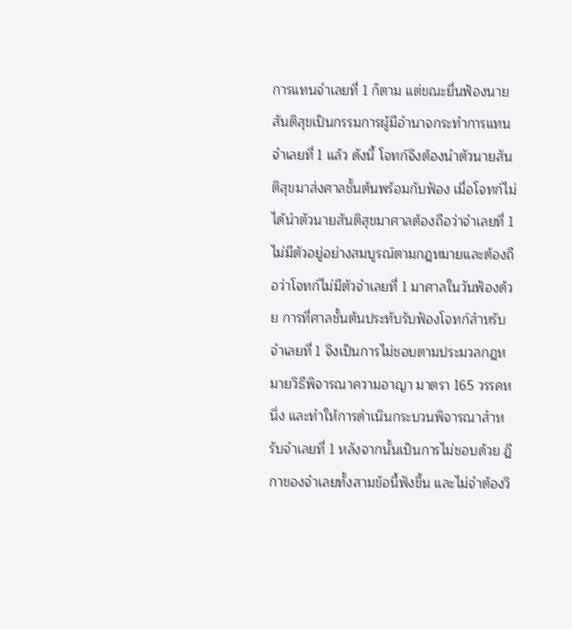การแทนจำเลยที่ 1 ก็ตาม แต่ขณะยื่นฟ้องนายสันติสุขเป็นกรรมการผู้มีอำนาจกระทำการแทนจำเลยที่ 1 แล้ว ดังนี้ โจทก์จึงต้องนำตัวนายสันติสุขมาส่งศาลชั้นต้นพร้อมกับฟ้อง เมื่อโจทก์ไม่ได้นำตัวนายสันติสุขมาศาลต้องถือว่าจำเลยที่ 1 ไม่มีตัวอยู่อย่างสมบูรณ์ตามกฎหมายและต้องถือว่าโจทก์ไม่มีตัวจำเลยที่ 1 มาศาลในวันฟ้องด้วย การที่ศาลชั้นต้นประทับรับฟ้องโจทก์สำหรับจำเลยที่ 1 จึงเป็นการไม่ชอบตามประมวลกฎหมายวิธีพิจารณาความอาญา มาตรา 165 วรรคหนึ่ง และทำให้การดำเนินกระบวนพิจารณาสำหรับจำเลยที่ 1 หลังจากนั้นเป็นการไม่ชอบด้วย ฎีกาของจำเลยทั้งสามข้อนี้ฟังขึ้น และไม่จำต้องวิ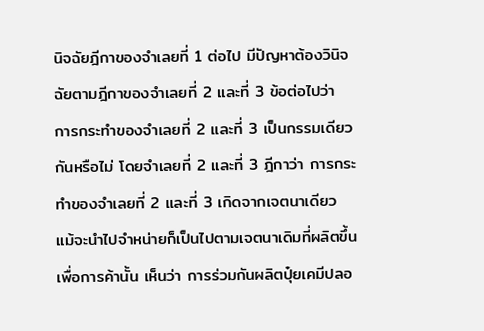นิจฉัยฎีกาของจำเลยที่ 1 ต่อไป มีปัญหาต้องวินิจฉัยตามฎีกาของจำเลยที่ 2 และที่ 3 ข้อต่อไปว่า การกระทำของจำเลยที่ 2 และที่ 3 เป็นกรรมเดียวกันหรือไม่ โดยจำเลยที่ 2 และที่ 3 ฎีกาว่า การกระทำของจำเลยที่ 2 และที่ 3 เกิดจากเจตนาเดียว แม้จะนำไปจำหน่ายก็เป็นไปตามเจตนาเดิมที่ผลิตขึ้นเพื่อการค้านั้น เห็นว่า การร่วมกันผลิตปุ๋ยเคมีปลอ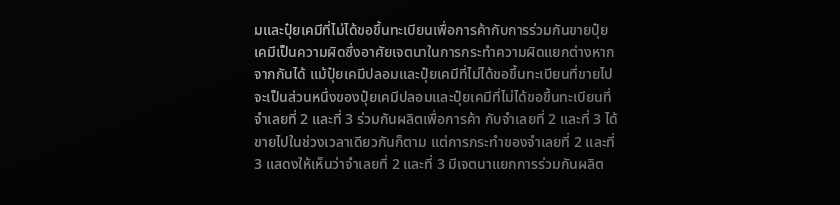มและปุ๋ยเคมีที่ไม่ได้ขอขึ้นทะเบียนเพื่อการค้ากับการร่วมกันขายปุ๋ยเคมีเป็นความผิดซึ่งอาศัยเจตนาในการกระทำความผิดแยกต่างหากจากกันได้ แม้ปุ๋ยเคมีปลอมและปุ๋ยเคมีที่ไม่ได้ขอขึ้นทะเบียนที่ขายไปจะเป็นส่วนหนึ่งของปุ๋ยเคมีปลอมและปุ๋ยเคมีที่ไม่ได้ขอขึ้นทะเบียนที่จำเลยที่ 2 และที่ 3 ร่วมกันผลิตเพื่อการค้า กับจำเลยที่ 2 และที่ 3 ได้ขายไปในช่วงเวลาเดียวกันก็ตาม แต่การกระทำของจำเลยที่ 2 และที่ 3 แสดงให้เห็นว่าจำเลยที่ 2 และที่ 3 มีเจตนาแยกการร่วมกันผลิต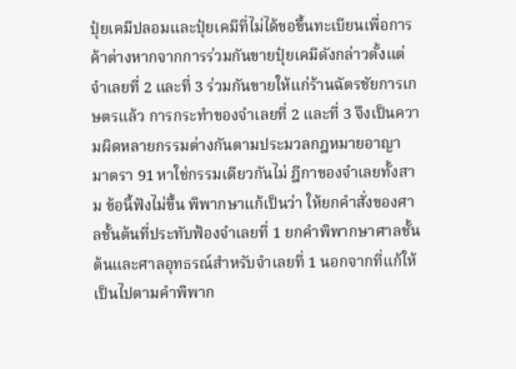ปุ๋ยเคมีปลอมและปุ๋ยเคมีที่ไม่ได้ขอขึ้นทะเบียนเพื่อการค้าต่างหากจากการร่วมกันขายปุ๋ยเคมีดังกล่าวตั้งแต่จำเลยที่ 2 และที่ 3 ร่วมกันขายให้แก่ร้านฉัตรชัยการเกษตรแล้ว การกระทำของจำเลยที่ 2 และที่ 3 จึงเป็นความผิดหลายกรรมต่างกันตามประมวลกฎหมายอาญา มาตรา 91 หาใช่กรรมเดียวกันไม่ ฎีกาของจำเลยทั้งสาม ข้อนี้ฟังไม่ขึ้น พิพากษาแก้เป็นว่า ให้ยกคำสั่งของศาลชั้นต้นที่ประทับฟ้องจำเลยที่ 1 ยกคำพิพากษาศาลชั้นต้นและศาลอุทธรณ์สำหรับจำเลยที่ 1 นอกจากที่แก้ให้เป็นไปตามคำพิพาก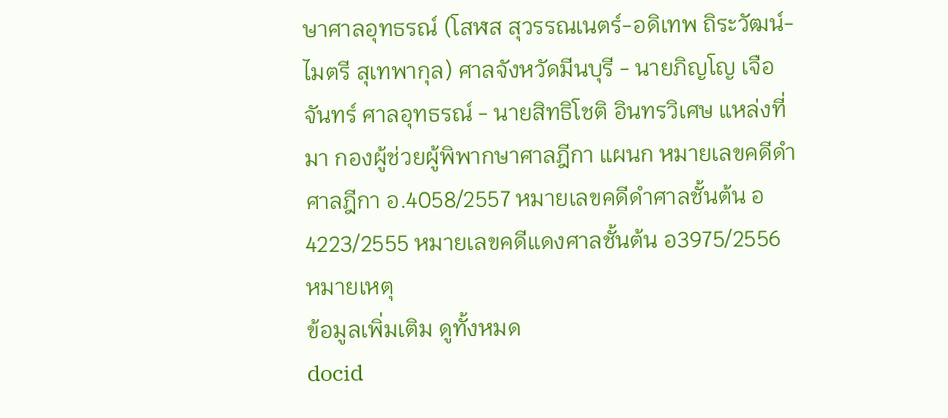ษาศาลอุทธรณ์ (โสฬส สุวรรณเนตร์-อดิเทพ ถิระวัฒน์-ไมตรี สุเทพากุล) ศาลจังหวัดมีนบุรี - นายภิญโญ เจือจันทร์ ศาลอุทธรณ์ - นายสิทธิโชติ อินทรวิเศษ แหล่งที่มา กองผู้ช่วยผู้พิพากษาศาลฎีกา แผนก หมายเลขคดีดำศาลฎีกา อ.4058/2557 หมายเลขคดีดำศาลชั้นต้น อ4223/2555 หมายเลขคดีแดงศาลชั้นต้น อ3975/2556 หมายเหตุ
ข้อมูลเพิ่มเติม ดูทั้งหมด
docid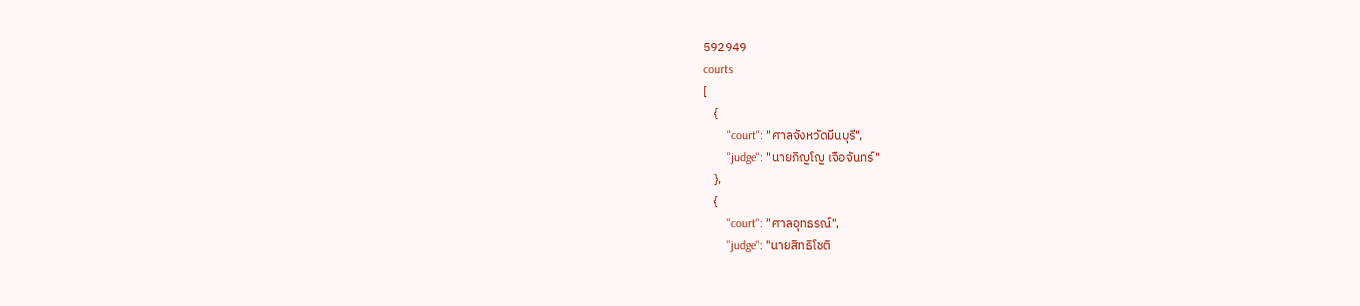592949
courts
[
    {
        "court": "ศาลจังหวัดมีนบุรี",
        "judge": "นายภิญโญ เจือจันทร์"
    },
    {
        "court": "ศาลอุทธรณ์",
        "judge": "นายสิทธิโชติ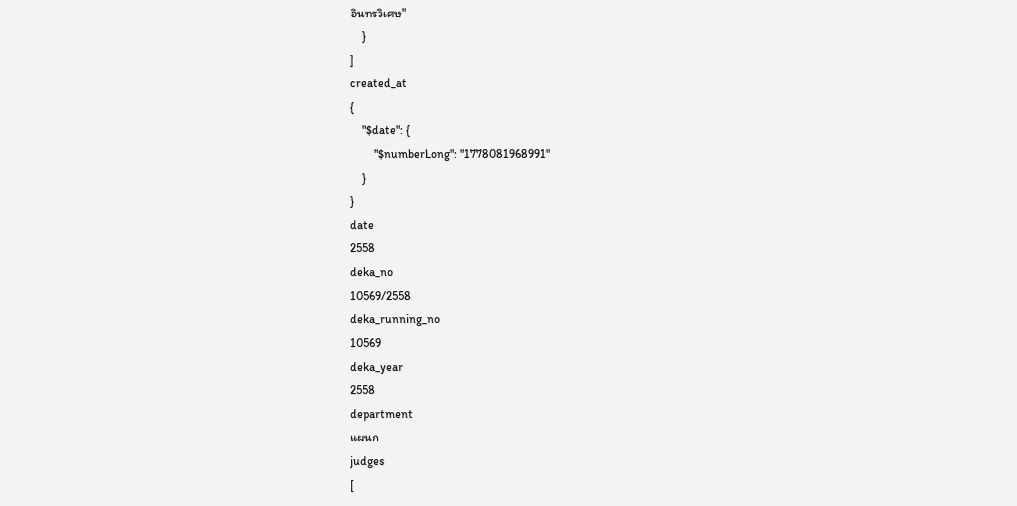อินทรวิเศษ"
    }
]
created_at
{
    "$date": {
        "$numberLong": "1778081968991"
    }
}
date
2558
deka_no
10569/2558
deka_running_no
10569
deka_year
2558
department
แผนก
judges
[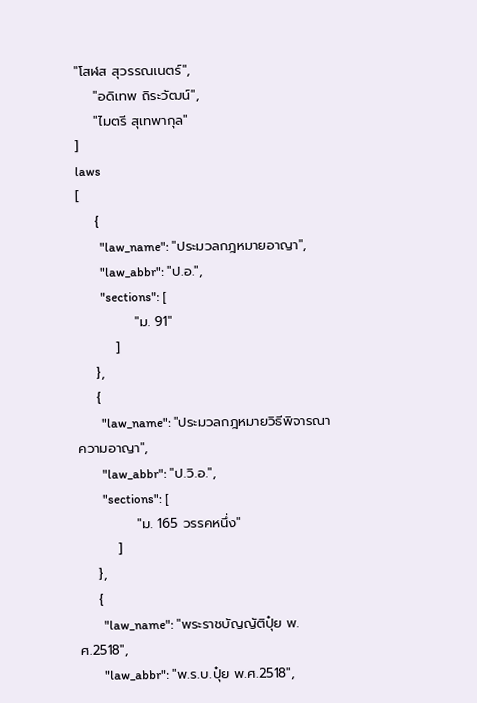"โสฬส สุวรรณเนตร์",
    "อดิเทพ ถิระวัฒน์",
    "ไมตรี สุเทพากุล"
]
laws
[
    {
        "law_name": "ประมวลกฎหมายอาญา",
        "law_abbr": "ป.อ.",
        "sections": [
            "ม. 91"
        ]
    },
    {
        "law_name": "ประมวลกฎหมายวิธีพิจารณาความอาญา",
        "law_abbr": "ป.วิ.อ.",
        "sections": [
            "ม. 165 วรรคหนึ่ง"
        ]
    },
    {
        "law_name": "พระราชบัญญัติปุ๋ย พ.ศ.2518",
        "law_abbr": "พ.ร.บ.ปุ๋ย พ.ศ.2518",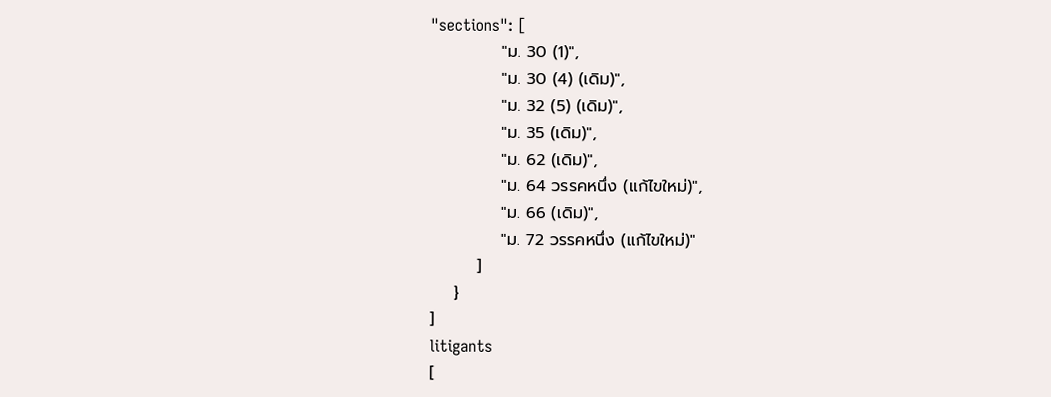"sections": [
            "ม. 30 (1)",
            "ม. 30 (4) (เดิม)",
            "ม. 32 (5) (เดิม)",
            "ม. 35 (เดิม)",
            "ม. 62 (เดิม)",
            "ม. 64 วรรคหนึ่ง (แก้ไขใหม่)",
            "ม. 66 (เดิม)",
            "ม. 72 วรรคหนึ่ง (แก้ไขใหม่)"
        ]
    }
]
litigants
[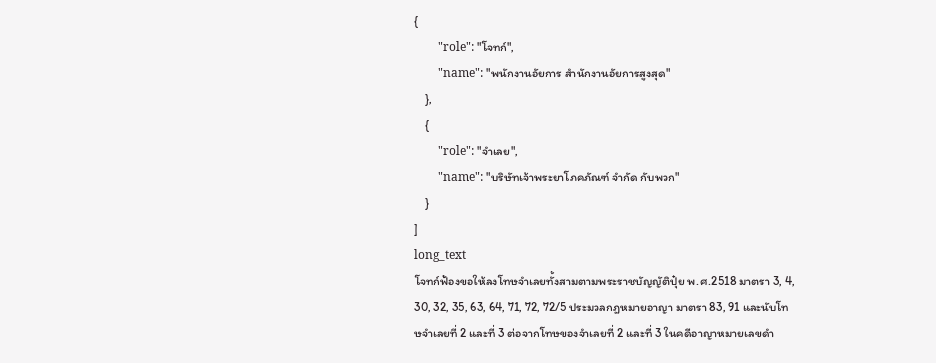{
        "role": "โจทก์",
        "name": "พนักงานอัยการ สำนักงานอัยการสูงสุด"
    },
    {
        "role": "จำเลย",
        "name": "บริษัทเจ้าพระยาโภคภัณฑ์ จำกัด กับพวก"
    }
]
long_text
โจทก์ฟ้องขอให้ลงโทษจำเลยทั้งสามตามพระราชบัญญัติปุ๋ย พ.ศ.2518 มาตรา 3, 4, 30, 32, 35, 63, 64, 71, 72, 72/5 ประมวลกฎหมายอาญา มาตรา 83, 91 และนับโทษจำเลยที่ 2 และที่ 3 ต่อจากโทษของจำเลยที่ 2 และที่ 3 ในคดีอาญาหมายเลขดำ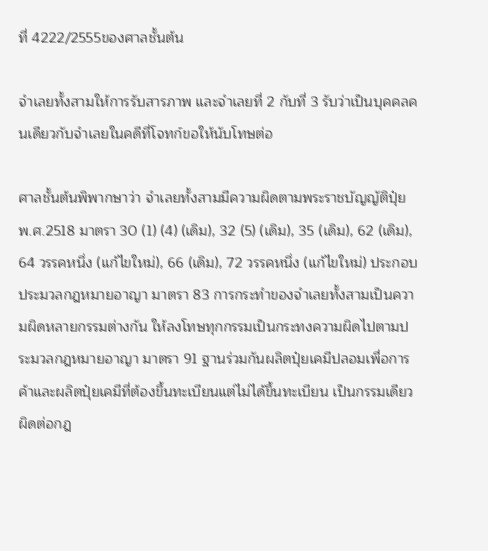ที่ 4222/2555ของศาลชั้นต้น

จำเลยทั้งสามให้การรับสารภาพ และจำเลยที่ 2 กับที่ 3 รับว่าเป็นบุคคลคนเดียวกับจำเลยในคดีที่โจทก์ขอให้นับโทษต่อ

ศาลชั้นต้นพิพากษาว่า จำเลยทั้งสามมีความผิดตามพระราชบัญญัติปุ๋ย พ.ศ.2518 มาตรา 30 (1) (4) (เดิม), 32 (5) (เดิม), 35 (เดิม), 62 (เดิม), 64 วรรคหนึ่ง (แก้ไขใหม่), 66 (เดิม), 72 วรรคหนึ่ง (แก้ไขใหม่) ประกอบประมวลกฎหมายอาญา มาตรา 83 การกระทำของจำเลยทั้งสามเป็นความผิดหลายกรรมต่างกัน ให้ลงโทษทุกกรรมเป็นกระทงความผิดไปตามประมวลกฎหมายอาญา มาตรา 91 ฐานร่วมกันผลิตปุ๋ยเคมีปลอมเพื่อการค้าและผลิตปุ๋ยเคมีที่ต้องขึ้นทะเบียนแต่ไม่ได้ขึ้นทะเบียน เป็นกรรมเดียวผิดต่อกฎ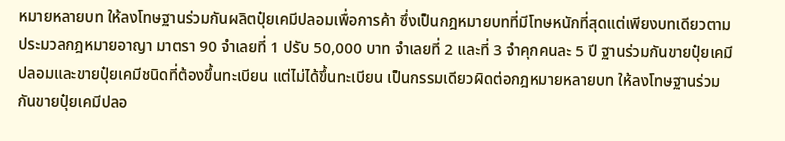หมายหลายบท ให้ลงโทษฐานร่วมกันผลิตปุ๋ยเคมีปลอมเพื่อการค้า ซึ่งเป็นกฎหมายบทที่มีโทษหนักที่สุดแต่เพียงบทเดียวตามประมวลกฎหมายอาญา มาตรา 90 จำเลยที่ 1 ปรับ 50,000 บาท จำเลยที่ 2 และที่ 3 จำคุกคนละ 5 ปี ฐานร่วมกันขายปุ๋ยเคมีปลอมและขายปุ๋ยเคมีชนิดที่ต้องขึ้นทะเบียน แต่ไม่ได้ขึ้นทะเบียน เป็นกรรมเดียวผิดต่อกฎหมายหลายบท ให้ลงโทษฐานร่วมกันขายปุ๋ยเคมีปลอ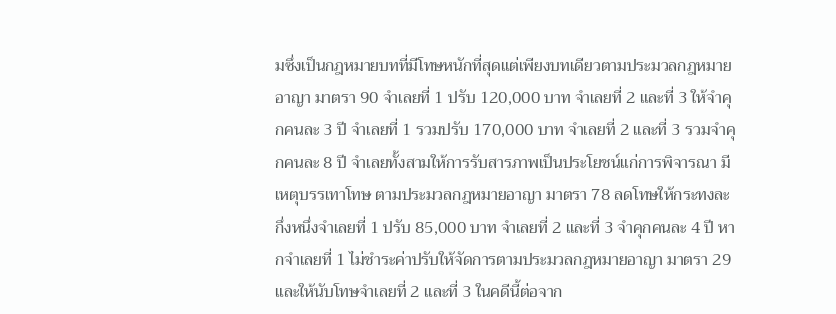มซึ่งเป็นกฎหมายบทที่มีโทษหนักที่สุดแต่เพียงบทเดียวตามประมวลกฎหมายอาญา มาตรา 90 จำเลยที่ 1 ปรับ 120,000 บาท จำเลยที่ 2 และที่ 3 ให้จำคุกคนละ 3 ปี จำเลยที่ 1 รวมปรับ 170,000 บาท จำเลยที่ 2 และที่ 3 รวมจำคุกคนละ 8 ปี จำเลยทั้งสามให้การรับสารภาพเป็นประโยชน์แก่การพิจารณา มีเหตุบรรเทาโทษ ตามประมวลกฎหมายอาญา มาตรา 78 ลดโทษให้กระทงละกึ่งหนึ่งจำเลยที่ 1 ปรับ 85,000 บาท จำเลยที่ 2 และที่ 3 จำคุกคนละ 4 ปี หากจำเลยที่ 1 ไม่ชำระค่าปรับให้จัดการตามประมวลกฎหมายอาญา มาตรา 29 และให้นับโทษจำเลยที่ 2 และที่ 3 ในคดีนี้ต่อจาก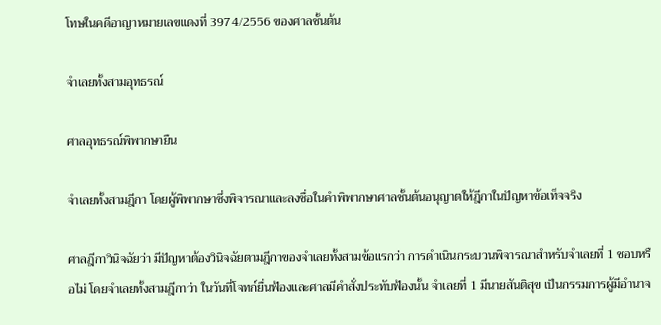โทษในคดีอาญาหมายเลขแดงที่ 3974/2556 ของศาลชั้นต้น

จำเลยทั้งสามอุทธรณ์

ศาลอุทธรณ์พิพากษายืน

จำเลยทั้งสามฎีกา โดยผู้พิพากษาซึ่งพิจารณาและลงชื่อในคำพิพากษาศาลชั้นต้นอนุญาตให้ฎีกาในปัญหาข้อเท็จจริง

ศาลฎีกาวินิจฉัยว่า มีปัญหาต้องวินิจฉัยตามฎีกาของจำเลยทั้งสามข้อแรกว่า การดำเนินกระบวนพิจารณาสำหรับจำเลยที่ 1 ชอบหรือไม่ โดยจำเลยทั้งสามฎีกาว่า ในวันที่โจทก์ยื่นฟ้องและศาลมีคำสั่งประทับฟ้องนั้น จำเลยที่ 1 มีนายสันติสุข เป็นกรรมการผู้มีอำนาจ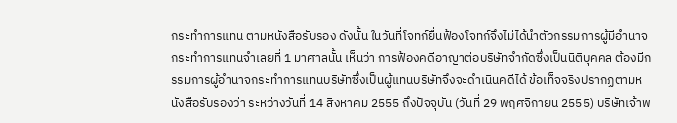กระทำการแทน ตามหนังสือรับรอง ดังนั้น ในวันที่โจทก์ยื่นฟ้องโจทก์จึงไม่ได้นำตัวกรรมการผู้มีอำนาจกระทำการแทนจำเลยที่ 1 มาศาลนั้น เห็นว่า การฟ้องคดีอาญาต่อบริษัทจำกัดซึ่งเป็นนิติบุคคล ต้องมีกรรมการผู้อำนาจกระทำการแทนบริษัทซึ่งเป็นผู้แทนบริษัทจึงจะดำเนินคดีได้ ข้อเท็จจริงปรากฏตามหนังสือรับรองว่า ระหว่างวันที่ 14 สิงหาคม 2555 ถึงปัจจุบัน (วันที่ 29 พฤศจิกายน 2555) บริษัทเจ้าพ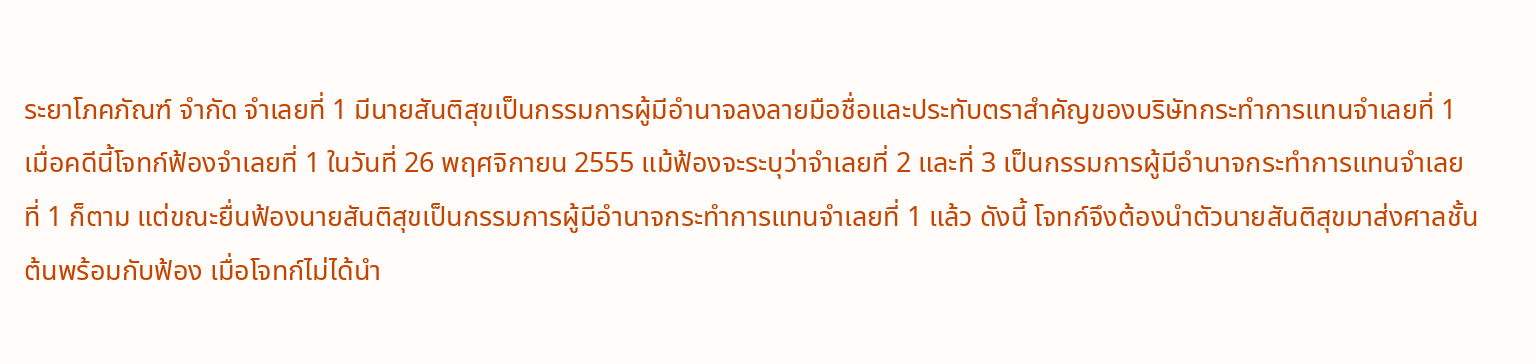ระยาโภคภัณฑ์ จำกัด จำเลยที่ 1 มีนายสันติสุขเป็นกรรมการผู้มีอำนาจลงลายมือชื่อและประทับตราสำคัญของบริษัทกระทำการแทนจำเลยที่ 1 เมื่อคดีนี้โจทก์ฟ้องจำเลยที่ 1 ในวันที่ 26 พฤศจิกายน 2555 แม้ฟ้องจะระบุว่าจำเลยที่ 2 และที่ 3 เป็นกรรมการผู้มีอำนาจกระทำการแทนจำเลยที่ 1 ก็ตาม แต่ขณะยื่นฟ้องนายสันติสุขเป็นกรรมการผู้มีอำนาจกระทำการแทนจำเลยที่ 1 แล้ว ดังนี้ โจทก์จึงต้องนำตัวนายสันติสุขมาส่งศาลชั้นต้นพร้อมกับฟ้อง เมื่อโจทก์ไม่ได้นำ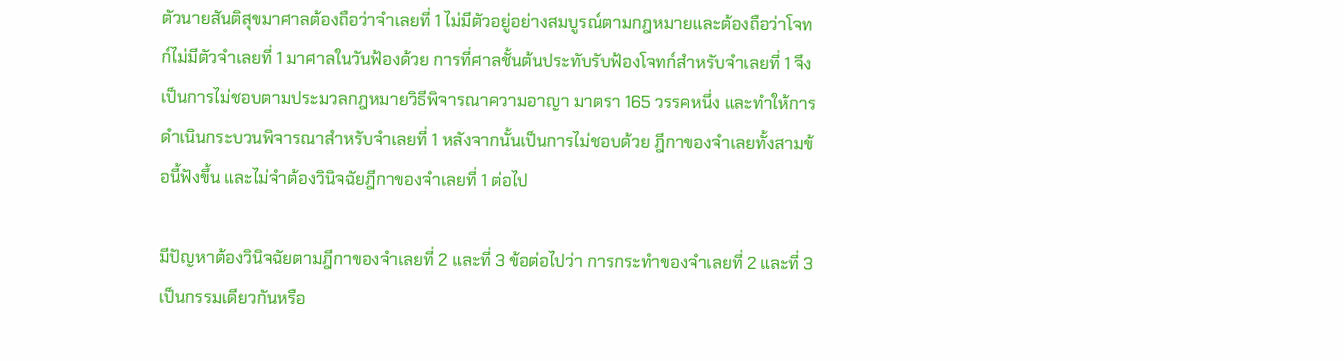ตัวนายสันติสุขมาศาลต้องถือว่าจำเลยที่ 1 ไม่มีตัวอยู่อย่างสมบูรณ์ตามกฎหมายและต้องถือว่าโจทก์ไม่มีตัวจำเลยที่ 1 มาศาลในวันฟ้องด้วย การที่ศาลชั้นต้นประทับรับฟ้องโจทก์สำหรับจำเลยที่ 1 จึงเป็นการไม่ชอบตามประมวลกฎหมายวิธีพิจารณาความอาญา มาตรา 165 วรรคหนึ่ง และทำให้การดำเนินกระบวนพิจารณาสำหรับจำเลยที่ 1 หลังจากนั้นเป็นการไม่ชอบด้วย ฎีกาของจำเลยทั้งสามข้อนี้ฟังขึ้น และไม่จำต้องวินิจฉัยฎีกาของจำเลยที่ 1 ต่อไป

มีปัญหาต้องวินิจฉัยตามฎีกาของจำเลยที่ 2 และที่ 3 ข้อต่อไปว่า การกระทำของจำเลยที่ 2 และที่ 3 เป็นกรรมเดียวกันหรือ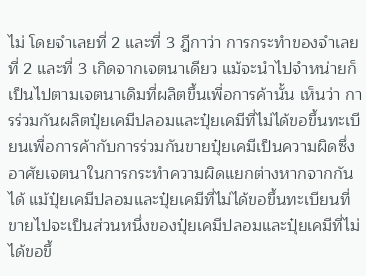ไม่ โดยจำเลยที่ 2 และที่ 3 ฎีกาว่า การกระทำของจำเลยที่ 2 และที่ 3 เกิดจากเจตนาเดียว แม้จะนำไปจำหน่ายก็เป็นไปตามเจตนาเดิมที่ผลิตขึ้นเพื่อการค้านั้น เห็นว่า การร่วมกันผลิตปุ๋ยเคมีปลอมและปุ๋ยเคมีที่ไม่ได้ขอขึ้นทะเบียนเพื่อการค้ากับการร่วมกันขายปุ๋ยเคมีเป็นความผิดซึ่งอาศัยเจตนาในการกระทำความผิดแยกต่างหากจากกันได้ แม้ปุ๋ยเคมีปลอมและปุ๋ยเคมีที่ไม่ได้ขอขึ้นทะเบียนที่ขายไปจะเป็นส่วนหนึ่งของปุ๋ยเคมีปลอมและปุ๋ยเคมีที่ไม่ได้ขอขึ้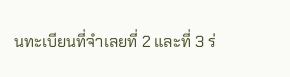นทะเบียนที่จำเลยที่ 2 และที่ 3 ร่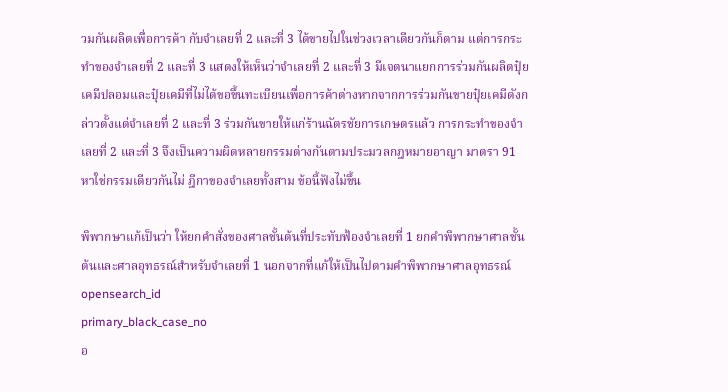วมกันผลิตเพื่อการค้า กับจำเลยที่ 2 และที่ 3 ได้ขายไปในช่วงเวลาเดียวกันก็ตาม แต่การกระทำของจำเลยที่ 2 และที่ 3 แสดงให้เห็นว่าจำเลยที่ 2 และที่ 3 มีเจตนาแยกการร่วมกันผลิตปุ๋ยเคมีปลอมและปุ๋ยเคมีที่ไม่ได้ขอขึ้นทะเบียนเพื่อการค้าต่างหากจากการร่วมกันขายปุ๋ยเคมีดังกล่าวตั้งแต่จำเลยที่ 2 และที่ 3 ร่วมกันขายให้แก่ร้านฉัตรชัยการเกษตรแล้ว การกระทำของจำเลยที่ 2 และที่ 3 จึงเป็นความผิดหลายกรรมต่างกันตามประมวลกฎหมายอาญา มาตรา 91 หาใช่กรรมเดียวกันไม่ ฎีกาของจำเลยทั้งสาม ข้อนี้ฟังไม่ขึ้น

พิพากษาแก้เป็นว่า ให้ยกคำสั่งของศาลชั้นต้นที่ประทับฟ้องจำเลยที่ 1 ยกคำพิพากษาศาลชั้นต้นและศาลอุทธรณ์สำหรับจำเลยที่ 1 นอกจากที่แก้ให้เป็นไปตามคำพิพากษาศาลอุทธรณ์
opensearch_id
primary_black_case_no
อ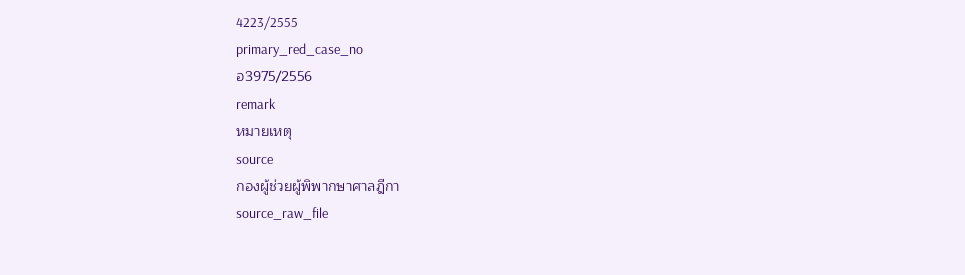4223/2555
primary_red_case_no
อ3975/2556
remark
หมายเหตุ
source
กองผู้ช่วยผู้พิพากษาศาลฎีกา
source_raw_file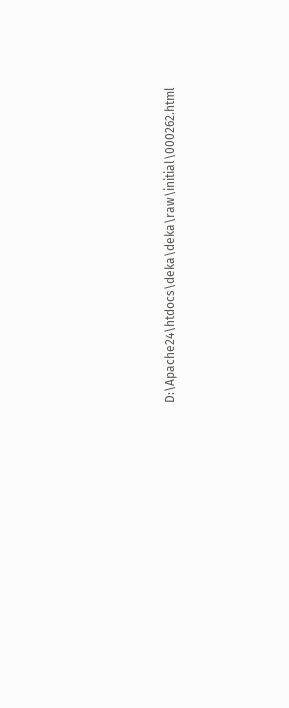D:\Apache24\htdocs\deka\deka\raw\initial\000262.html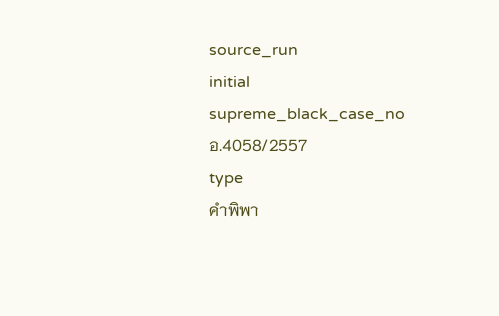source_run
initial
supreme_black_case_no
อ.4058/2557
type
คำพิพา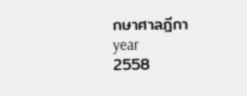กษาศาลฎีกา
year
2558